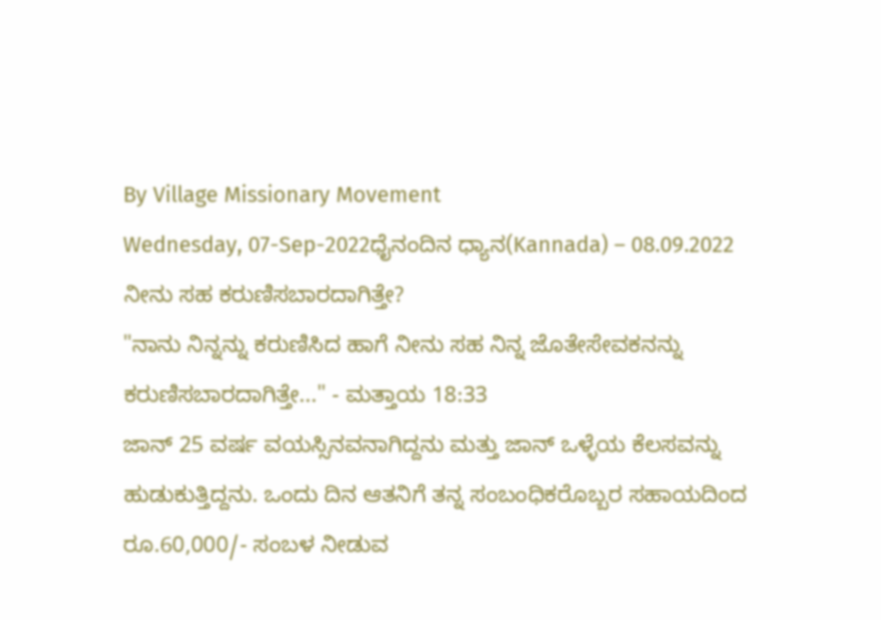By Village Missionary Movement
Wednesday, 07-Sep-2022ಧೈನಂದಿನ ಧ್ಯಾನ(Kannada) – 08.09.2022
ನೀನು ಸಹ ಕರುಣಿಸಬಾರದಾಗಿತ್ತೇ?
"ನಾನು ನಿನ್ನನ್ನು ಕರುಣಿಸಿದ ಹಾಗೆ ನೀನು ಸಹ ನಿನ್ನ ಜೊತೇಸೇವಕನನ್ನು ಕರುಣಿಸಬಾರದಾಗಿತ್ತೇ..." - ಮತ್ತಾಯ 18:33
ಜಾನ್ 25 ವರ್ಷ ವಯಸ್ಸಿನವನಾಗಿದ್ದನು ಮತ್ತು ಜಾನ್ ಒಳ್ಳೆಯ ಕೆಲಸವನ್ನು ಹುಡುಕುತ್ತಿದ್ದನು. ಒಂದು ದಿನ ಆತನಿಗೆ ತನ್ನ ಸಂಬಂಧಿಕರೊಬ್ಬರ ಸಹಾಯದಿಂದ ರೂ.60,000/- ಸಂಬಳ ನೀಡುವ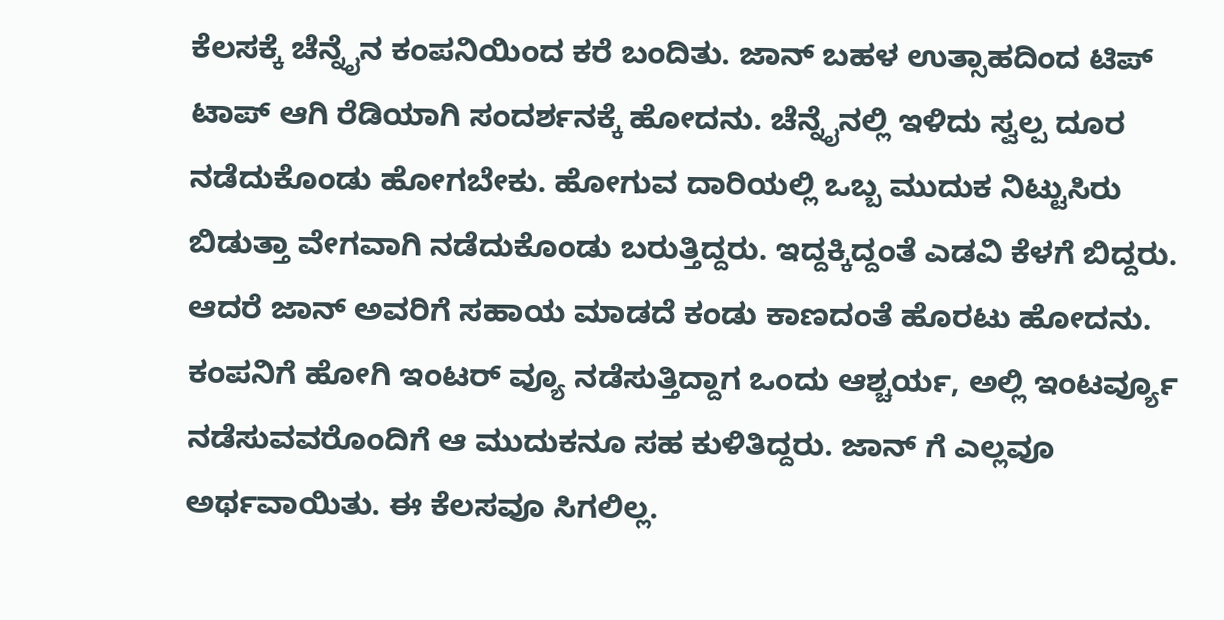ಕೆಲಸಕ್ಕೆ ಚೆನ್ನೈನ ಕಂಪನಿಯಿಂದ ಕರೆ ಬಂದಿತು. ಜಾನ್ ಬಹಳ ಉತ್ಸಾಹದಿಂದ ಟಿಪ್ ಟಾಪ್ ಆಗಿ ರೆಡಿಯಾಗಿ ಸಂದರ್ಶನಕ್ಕೆ ಹೋದನು. ಚೆನ್ನೈನಲ್ಲಿ ಇಳಿದು ಸ್ವಲ್ಪ ದೂರ ನಡೆದುಕೊಂಡು ಹೋಗಬೇಕು. ಹೋಗುವ ದಾರಿಯಲ್ಲಿ ಒಬ್ಬ ಮುದುಕ ನಿಟ್ಟುಸಿರು ಬಿಡುತ್ತಾ ವೇಗವಾಗಿ ನಡೆದುಕೊಂಡು ಬರುತ್ತಿದ್ದರು. ಇದ್ದಕ್ಕಿದ್ದಂತೆ ಎಡವಿ ಕೆಳಗೆ ಬಿದ್ದರು. ಆದರೆ ಜಾನ್ ಅವರಿಗೆ ಸಹಾಯ ಮಾಡದೆ ಕಂಡು ಕಾಣದಂತೆ ಹೊರಟು ಹೋದನು. ಕಂಪನಿಗೆ ಹೋಗಿ ಇಂಟರ್ ವ್ಯೂ ನಡೆಸುತ್ತಿದ್ದಾಗ ಒಂದು ಆಶ್ಚರ್ಯ, ಅಲ್ಲಿ ಇಂಟರ್ವ್ಯೂ ನಡೆಸುವವರೊಂದಿಗೆ ಆ ಮುದುಕನೂ ಸಹ ಕುಳಿತಿದ್ದರು. ಜಾನ್ ಗೆ ಎಲ್ಲವೂ ಅರ್ಥವಾಯಿತು. ಈ ಕೆಲಸವೂ ಸಿಗಲಿಲ್ಲ.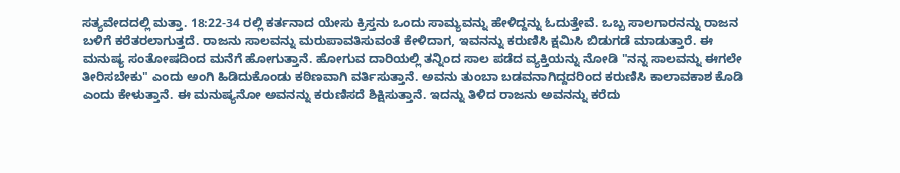ಸತ್ಯವೇದದಲ್ಲಿ ಮತ್ತಾ. 18:22-34 ರಲ್ಲಿ ಕರ್ತನಾದ ಯೇಸು ಕ್ರಿಸ್ತನು ಒಂದು ಸಾಮ್ಯವನ್ನು ಹೇಳಿದ್ದನ್ನು ಓದುತ್ತೇವೆ. ಒಬ್ಬ ಸಾಲಗಾರನನ್ನು ರಾಜನ ಬಳಿಗೆ ಕರೆತರಲಾಗುತ್ತದೆ. ರಾಜನು ಸಾಲವನ್ನು ಮರುಪಾವತಿಸುವಂತೆ ಕೇಳಿದಾಗ, ಇವನನ್ನು ಕರುಣಿಸಿ ಕ್ಷಮಿಸಿ ಬಿಡುಗಡೆ ಮಾಡುತ್ತಾರೆ. ಈ ಮನುಷ್ಯ ಸಂತೋಷದಿಂದ ಮನೆಗೆ ಹೋಗುತ್ತಾನೆ. ಹೋಗುವ ದಾರಿಯಲ್ಲಿ ತನ್ನಿಂದ ಸಾಲ ಪಡೆದ ವ್ಯಕ್ತಿಯನ್ನು ನೋಡಿ "ನನ್ನ ಸಾಲವನ್ನು ಈಗಲೇ ತೀರಿಸಬೇಕು" ಎಂದು ಅಂಗಿ ಹಿಡಿದುಕೊಂಡು ಕಠಿಣವಾಗಿ ವರ್ತಿಸುತ್ತಾನೆ. ಅವನು ತುಂಬಾ ಬಡವನಾಗಿದ್ದದರಿಂದ ಕರುಣಿಸಿ ಕಾಲಾವಕಾಶ ಕೊಡಿ ಎಂದು ಕೇಳುತ್ತಾನೆ. ಈ ಮನುಷ್ಯನೋ ಅವನನ್ನು ಕರುಣಿಸದೆ ಶಿಕ್ಷಿಸುತ್ತಾನೆ. ಇದನ್ನು ತಿಳಿದ ರಾಜನು ಅವನನ್ನು ಕರೆದು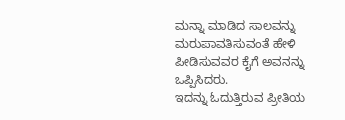ಮನ್ನಾ ಮಾಡಿದ ಸಾಲವನ್ನು ಮರುಪಾವತಿಸುವಂತೆ ಹೇಳಿ ಪೀಡಿಸುವವರ ಕೈಗೆ ಅವನನ್ನು ಒಪ್ಪಿಸಿದರು.
ಇದನ್ನು ಓದುತ್ತಿರುವ ಪ್ರೀತಿಯ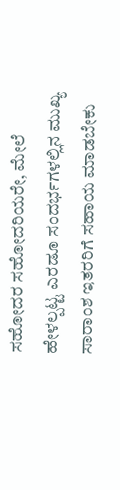ಸಹೋದರ ಸಹೋದರಿಯರೇ, ಮೇಲೆ ಹೇಳಲ್ಪಟ್ಟ ಎರಡೂ ಸಂದರ್ಭಗಳಲ್ಲಿನ ಮುಖ್ಯ ಸಾರಾಂಶ ಇತರರಿಗೆ ಸಹಾಯ ಮಾಡಬೇಕು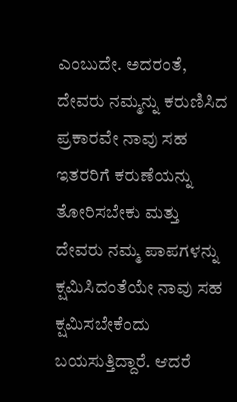ಎಂಬುದೇ. ಅದರಂತೆ, ದೇವರು ನಮ್ಮನ್ನು ಕರುಣಿಸಿದ ಪ್ರಕಾರವೇ ನಾವು ಸಹ ಇತರರಿಗೆ ಕರುಣೆಯನ್ನು ತೋರಿಸಬೇಕು ಮತ್ತು ದೇವರು ನಮ್ಮ ಪಾಪಗಳನ್ನು ಕ್ಷಮಿಸಿದಂತೆಯೇ ನಾವು ಸಹ ಕ್ಷಮಿಸಬೇಕೆಂದು ಬಯಸುತ್ತಿದ್ದಾರೆ. ಆದರೆ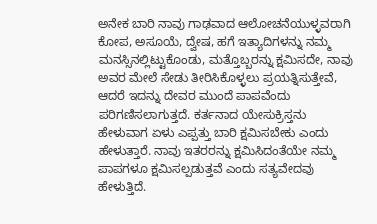ಅನೇಕ ಬಾರಿ ನಾವು ಗಾಢವಾದ ಆಲೋಚನೆಯುಳ್ಳವರಾಗಿ ಕೋಪ, ಅಸೂಯೆ, ದ್ವೇಷ, ಹಗೆ ಇತ್ಯಾದಿಗಳನ್ನು ನಮ್ಮ ಮನಸ್ಸಿನಲ್ಲಿಟ್ಟುಕೊಂಡು, ಮತ್ತೊಬ್ಬರನ್ನು ಕ್ಷಮಿಸದೇ, ನಾವು ಅವರ ಮೇಲೆ ಸೇಡು ತೀರಿಸಿಕೊಳ್ಳಲು ಪ್ರಯತ್ನಿಸುತ್ತೇವೆ, ಆದರೆ ಇದನ್ನು ದೇವರ ಮುಂದೆ ಪಾಪವೆಂದು ಪರಿಗಣಿಸಲಾಗುತ್ತದೆ. ಕರ್ತನಾದ ಯೇಸುಕ್ರಿಸ್ತನು ಹೇಳುವಾಗ ಏಳು ಎಪ್ಪತ್ತು ಬಾರಿ ಕ್ಷಮಿಸಬೇಕು ಎಂದು ಹೇಳುತ್ತಾರೆ. ನಾವು ಇತರರನ್ನು ಕ್ಷಮಿಸಿದಂತೆಯೇ ನಮ್ಮ ಪಾಪಗಳೂ ಕ್ಷಮಿಸಲ್ಪಡುತ್ತವೆ ಎಂದು ಸತ್ಯವೇದವು ಹೇಳುತ್ತಿದೆ.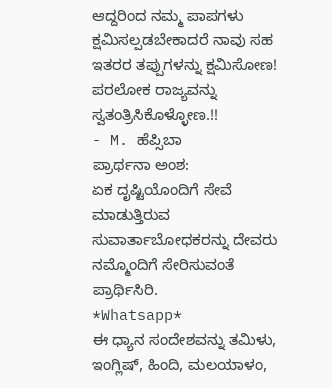ಆದ್ದರಿಂದ ನಮ್ಮ ಪಾಪಗಳು ಕ್ಷಮಿಸಲ್ಪಡಬೇಕಾದರೆ ನಾವು ಸಹ ಇತರರ ತಪ್ಪುಗಳನ್ನು ಕ್ಷಮಿಸೋಣ! ಪರಲೋಕ ರಾಜ್ಯವನ್ನು ಸ್ವತಂತ್ರಿಸಿಕೊಳ್ಳೋಣ.!!
- M. ಹೆಪ್ಸಿಬಾ
ಪ್ರಾರ್ಥನಾ ಅಂಶ:
ಏಕ ದೃಷ್ಟಿಯೊಂದಿಗೆ ಸೇವೆ ಮಾಡುತ್ತಿರುವ ಸುವಾರ್ತಾಬೋಧಕರನ್ನು ದೇವರು ನಮ್ಮೊಂದಿಗೆ ಸೇರಿಸುವಂತೆ ಪ್ರಾರ್ಥಿಸಿರಿ.
*Whatsapp*
ಈ ಧ್ಯಾನ ಸಂದೇಶವನ್ನು ತಮಿಳು, ಇಂಗ್ಲಿಷ್, ಹಿಂದಿ, ಮಲಯಾಳಂ,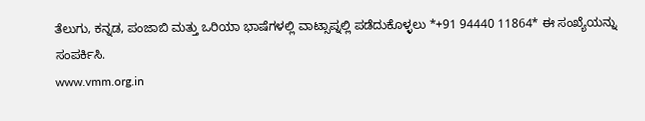ತೆಲುಗು, ಕನ್ನಡ, ಪಂಜಾಬಿ ಮತ್ತು ಒರಿಯಾ ಭಾಷೆಗಳಲ್ಲಿ ವಾಟ್ಸಾಪ್ನಲ್ಲಿ ಪಡೆದುಕೊಳ್ಳಲು *+91 94440 11864* ಈ ಸಂಖ್ಯೆಯನ್ನು ಸಂಪರ್ಕಿಸಿ.
www.vmm.org.in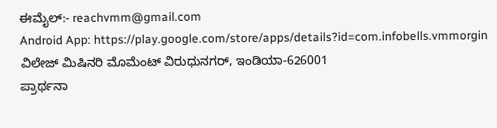ಈಮೈಲ್:- reachvmm@gmail.com
Android App: https://play.google.com/store/apps/details?id=com.infobells.vmmorgin
ವಿಲೇಜ್ ಮಿಷಿನರಿ ಮೊಮೆಂಟ್ ವಿರುಧುನಗರ್, ಇಂಡಿಯಾ-626001
ಪ್ರಾರ್ಥನಾ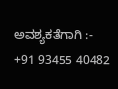ಅವಶ್ಯಕತೆಗಾಗಿ :- +91 93455 40482